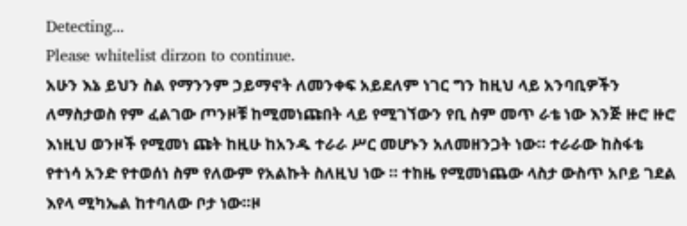Detecting...
Please whitelist dirzon to continue.
አሁን እኔ ይህን ስል የማንንም ኃይማኖት ለመንቀፍ አይደለም ነገር ግን ከዚህ ላይ አንባቢዎችን ለማስታወስ የም ፈልገው ጦንዞቹ ከሚመነጩበት ላይ የሚገኘውን የቢ ስም መጥ ራቴ ነው እንጅ ዙሮ ዙሮ እነዚህ ወንዞች የሚመነ ጩት ከዚሁ ከአንዱ ተራራ ሥር መሆኑን አለመዘንጋት ነው። ተራራው ከስፋቴ የተነሳ አንድ የተወሰነ ስም የለውም የአልኩት ስለዚህ ነው ። ተከዜ የሚመነጨው ላስታ ውስጥ አቦይ ገደል እየላ ሚካኤል ከተባለው ቦታ ነው።ዞ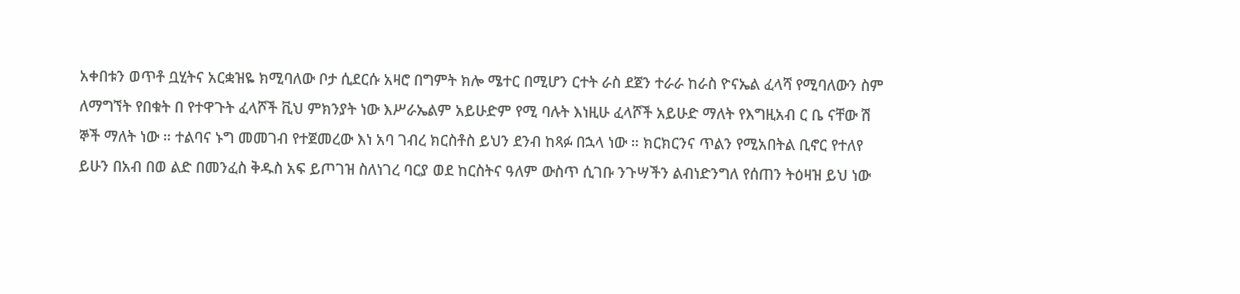አቀበቱን ወጥቶ ቧሂትና አርቋዝዬ ክሚባለው ቦታ ሲደርሱ አዛሮ በግምት ክሎ ሜተር በሚሆን ርተት ራስ ደጀን ተራራ ከራስ ዮናኤል ፈላሻ የሚባለውን ስም ለማግኘት የበቁት በ የተዋጉት ፈላሾች ቪህ ምክንያት ነው እሥራኤልም አይሁድም የሚ ባሉት እነዚሁ ፈላሾች አይሁድ ማለት የእግዚአብ ር ቤ ናቸው ሽ ኞች ማለት ነው ። ተልባና ኑግ መመገብ የተጀመረው እነ አባ ገብረ ክርስቶስ ይህን ደንብ ከጻፉ በኋላ ነው ። ክርክርንና ጥልን የሚአበትል ቢኖር የተለየ ይሁን በአብ በወ ልድ በመንፈስ ቅዱስ አፍ ይጦገዝ ስለነገረ ባርያ ወደ ከርስትና ዓለም ውስጥ ሲገቡ ንጉሣችን ልብነድንግለ የሰጠን ትዕዛዝ ይህ ነው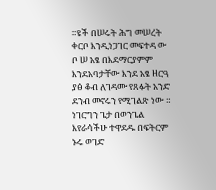።ዩች በሠሩት ሕግ መሠረት ቀርቦ እንዲነጋገር መፍተዳ ው ቦ ሠ አፄ በእደማርያምም እንደአባታቸው እንደ አፄ ዘርዓ ያፅ ቆብ ለገዳሙ የጸፉት አንድ ደንብ መኖሩን የሚገልጽ ነው ። ነገርግን ጌታ በወንጌል እየራሳችሁ ተዋደዱ በፍትርም ኑሩ ወገድ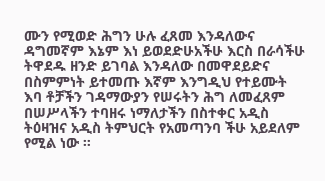ሙን የሚወድ ሕግን ሁሉ ፈጸመ እንዳለውና ዳግመኛም እኔም እነ ይወደድሁአችሁ እርስ በራሳችሁ ትዋደዱ ዘንድ ይገባል እንዳለው በመዋደይድና በስምምነት ይተመጡ እኛም እንግዲህ የተይሙት እባ ቶቻችን ገዳማውያን የሠሩትን ሕግ ለመፈጸም በሠሥላችን ተባዘሩ ነማለታችን በስተቀር አዲስ ትዕዛዝና አዲስ ትምህርት የአመጣንባ ችሁ አይደለም የሚል ነው ።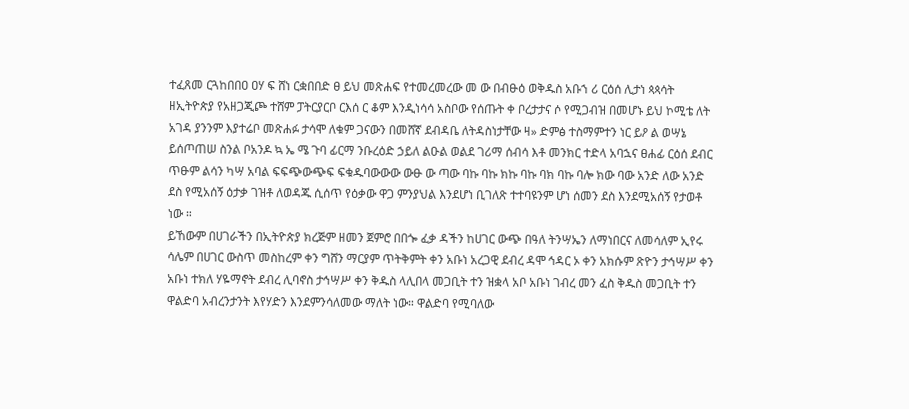ተፈጸመ ርጓከበበዐ ዐሃ ፍ ሸነ ርቋበበድ ፀ ይህ መጽሐፍ የተመረመረው መ ው በብፁዕ ወቅዱስ አቡኀ ሪ ርዕሰ ሊታነ ጳጳሳት ዘኢትዮጵያ የአዘጋጂጮ ተሸም ፓትርያርቦ ርእሰ ር ቆም እንዲነሳሳ አስቦው የሰጡት ቀ ቦረታታና ሶ የሚጋብዝ በመሆኑ ይህ ኮሚቴ ለት አገዳ ያንንም እያተሬቦ መጽሐፉ ታሳሞ ለቁም ጋናውን በመሸኛ ደብዳቤ ለትዳስነታቸው ዛ» ድምፅ ተስማምተን ነር ይዖ ል ወሣኔ ይሰጦጠሠ ስንል ቦአንዶ ኳ ኤ ሜ ጉባ ፊርማ ንቡረዕድ ኃይለ ልዑል ወልደ ገሪማ ሰብሳ እቶ መንክር ተድላ አባኋና ፀሐፊ ርዕሰ ደብር ጥፁም ልሳን ካሣ አባል ፍፍጭውጭፍ ፍቁዱባውውው ውፁ ው ጣው ባኩ ባኩ ክኩ ባኩ ባክ ባኩ ባሎ ክው ባው አንድ ለው አንድ ደስ የሚአሰኝ ዕታቃ ገዝቶ ለወዳጁ ሲሰጥ የዕቃው ዋጋ ምንያህል እንደሆነ ቢገለጽ ተተባዩንም ሆነ ሰመን ደስ እንደሚአሰኝ የታወቶ ነው ።
ይኸውም በሀገራችን በኢትዮጵያ ክረጅም ዘመን ጀምሮ በበጐ ፈቃ ዳችን ከሀገር ውጭ በዓለ ትንሣኤን ለማነበርና ለመሳለም ኢየሩ ሳሌም በሀገር ውስጥ መስከረም ቀን ግሸን ማርያም ጥትቅምት ቀን አቡነ አረጋዊ ደብረ ዳሞ ኅዳር ኦ ቀን አክሱም ጽዮን ታኅሣሥ ቀን አቡነ ተክለ ሃዬማኖት ደብረ ሊባኖስ ታኅሣሥ ቀን ቅዱስ ላሊበላ መጋቢት ተን ዝቋላ አቦ አቡነ ገብረ መን ፈስ ቅዱስ መጋቢት ተን ዋልድባ አብረንታንት እየሃድን እንደምንሳለመው ማለት ነው። ዋልድባ የሚባለው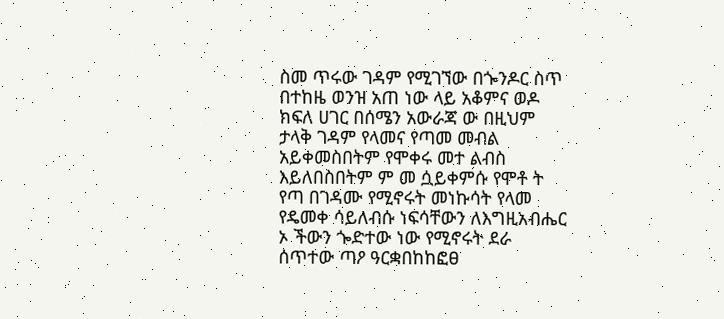ስመ ጥሩው ገዳም የሚገኘው በጐንዶር ስጥ በተከዜ ወንዝ አጠ ነው ላይ አቆምና ወዶ ክፍለ ሀገር በሰሜን አውራጃ ው በዚህም ታላቅ ገዳም የላመና የጣመ መብል አይቀመስበትም የሞቀሩ መተ ልብስ እይለበስበትም ም መ ሷይቀምሱ የሞቶ ት የጣ በገዳሙ የሚኖሩት መነኩሳት የላመ የዴመቀ ሳይለብሱ ነፍሳቸውን ለእግዚአብሔር ኦ ችውን ጐድተው ነው የሚኖሩት ደራ ሰጥተው ጣዖ ዓርቋበከከፎፀ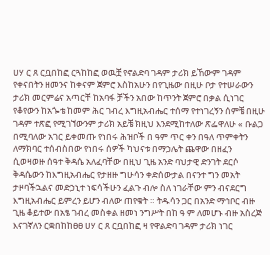ሀሃ ር ጸ ርቧበከፎ ርጓከከፎ ወዉቿ የኖልድባ ገዳም ታሪክ ይኸውም ገዳም የቀናበትን ዘመንና ከቀናም ጀምሮ እስከአሁን በየጊዜው በዚሁ ቦታ የተሠራውን ታሪክ መርምሬና አጣርቸ ከአባፋ ቻችን አበው ከጥንት ጀምሮ በቃል ሲነገር የቆየውን ከአጐቴ ከመም ሕር ገብረ እግዚአብሔር ተሰማ የተነገረኝን ሰምቼ በዚሁ ገዳም ተጽፎ የሚገኘውንም ታሪክ አይቼ ክዚህ እንደሚከተለው ጽፌዋለሁ « ቡልጋ በሚባለው አገር ይቀመጡ የነበሩ ሕዝቦች በ ዓም ጥር ቀን በዓለ ጥምቀትን ለማክባር ተሰብስበው የነበሩ ሰዎች ካህናቱ በማኃሌት ጨዋው በዘፈን ሲወዛወዙ ሰዓተ ቅዳሴ አለፈባቸው በዚህ ጊዜ አንድ ባህታዊ ድንገት ደርሶ ቅዳሴውን ከእግዚአብሔር የታዘዙ ግሁሳን ቀድሰውታል በናንተ ግን መአት ታዞባችኋልና መድኃኒተ ነፍሳችሁን ፈልጉ ብሎ ስለ ነገራቸው ምን ብናደርግ እግዚአብሔር ይምረን ይሆን ብለው ጠየቁት ። ትዱሳን ጋር በአንድ ማኅቦር ብዙ ጊዜ ቆይተው በአፄ ገብረ መስቀል ዘመነ ንግሥት በከ ዓ ም ለመሆኑ ብዙ አስረጅ እናገኛለን ርቋበከከፀፀ ሀሃ ር ጸ ርቧበከፎ ዛ የዋልድባ ገዳም ታሪክ ነገር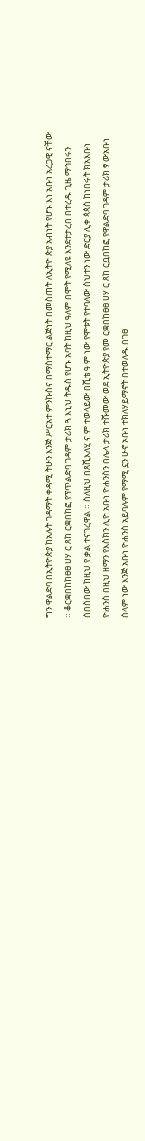ግን ዋልድባ በኢትዮጵያ ከአሉት ገዳማት ቀዳሚ ትሁን እንጅ ሥርአተ ምንኩስና በማስተማር ልጅነት በመስጠት ለኢትዮ ጵያ አብነት የሆኑ እነ አቡነ አረጋዊ ናቸው ። ቆርቋበከከፀፀ ሀሃ ር ጸከ ርቋበከፎ የፕጥልድባ ገዳም ታሪክ ጓ እኒህ ትዱስ የሆኑ አባት ከዚህ ዓለም በሞት የሚለዩ እንደተታረበ በተረዱ ጊዜ ማኅበሩን ሰበስበው ከዚህ የ ቃል ተናገረዋል ። ስለዚህ በጸሺእለሂ ና ም ተወላይው በሺቴ ዓ ም ነው የሞቱት የተባለው ስህተን ነው ድርያ ሊቀ ጳጳስ ከነበሩት ክአእቡነ ዮሐንስ በዚህ ዘማን የእስክን ሊዮ አቡነ ዮሐንስን በሌላ ታሪክ ተሹመው ወደ ኢትዮጵያ የመ ርቋበከፀፀ ሀሃ ር ጸከ ርቧበከፎ የዋልድባ ገዳም ታሪክ ፃ ውአቡነ ሰላም ነው እንጅ አቡነ ዮሐንስ አይባሉም የማሚ ኗን ሁኖ ኦቡነ ተክለሃይማኖት በተወለዱ በገፀ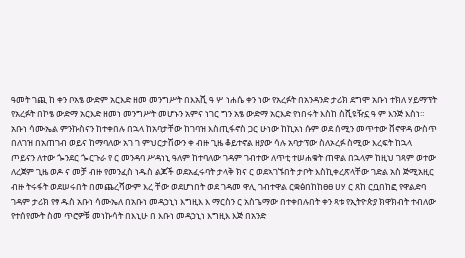ዓመት ገጪ ከ ቀን ቦአፄ ውድም አርእድ ዘመ መንግሥት በእአሺ ዓ ሦ ነሐሴ ቀን ነው የአረፉት በአንዳንድ ታሪክ ደግሞ አቡነ ተክለ ሃይማፕት የአረፉት በኮፄ ውድማ አርእድ ዘመነ መንግሥት መሆኑን አምና ነገር ግን አፄ ውድማ አርእድ የነበሩት እስከ ስሺዩዥኗ ዓ ም እንጅ እስነ። አቡነ ሳሙኤል ምንኩስናን ከተቀበሉ በኋላ ከአባታቸው ከገባዝ እስጢፋኖስ ጋር ሁነው ከኪአነ ሱም ወደ ሰሚን መጥተው ቨኖዋዳ ውስጥ በለገዝ በአጠገብ ወይና ከማባለው አገ ገ ምህርታሽውን ቀ ብዙ ጊዜ ቆይተኖል ዘያው ሳሉ አባታፕው ስለኦረፉ ስሚው እረፍት ከኋላ ጦይናን ለተው ጐንደር ጐርጉራ የ ር መንዳባ ሥዳነኒ ዓለም ከተባለው ገዳም ገብተው ለጥቲ ተሠሐቁት ጠዋል በኋላም ከዚህ ገጻም ወተው ለረጀም ጊዜ ወዶ ና መቻ ብዙ የመንፈስ ነዱስ ልጆች ወደአፈሩባት ታላቅ ክና ር ወደኣገኙበት ታቦት እስኪቀረጽላቸው ገድል አስ ጅሚአዚር ብዙ ትሩፋት ወደሠሩበት በመጨረሻውም እረ ቸው ወደሆነበት ወደ ገዳመ ዋሊ ገብተዋል ርቋፅበከከፀፀ ሀሃ ር ጸከ ርቧበከፎ የዋልድባ ገዳም ታሪክ የፃ ዱስ አቡነ ሳሙኤለ በአቡነ መዳኃኒነ እግዚእ እ ማርስን ር አስጌማው በተቀበሉበት ቀን ጻቱ የኢትዮጵያ ክዋክብት ተብለው የተሰየሙት ስመ ጥሮዎቹ መነኩሳት በእኒሁ በ እቡነ መዳኃኒነ እግዚእ እጅ በአንድ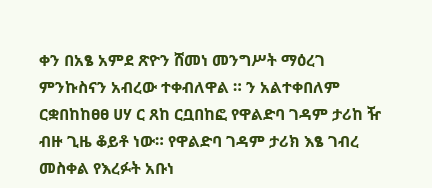ቀን በአፄ አምደ ጽዮን ሸመነ መንግሥት ማዕረገ ምንኩስናን አብረው ተቀብለዋል ። ን አልተቀበለም ርቋበከከፀፀ ሀሃ ር ጸከ ርቧበከፎ የዋልድባ ገዳም ታሪከ ዥ ብዙ ጊዜ ቆይቶ ነው። የዋልድባ ገዳም ታሪክ እፄ ገብረ መስቀል የእረፉት አቡነ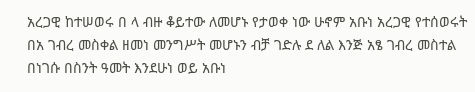አረጋዊ ከተሠወሩ በ ላ ብዙ ቆይተው ለመሆኑ የታወቀ ነው ሁኖም አቡነ አረጋዊ የተሰወሩት በአ ገብረ መስቀል ዘመነ መንግሥት መሆኑን ብቻ ገድሉ ደ ለል እንጅ አፄ ገብረ መስተል በነገሱ በስንት ዓመት እንደሁነ ወይ አቡነ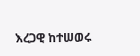እረጋዊ ከተሠወሩ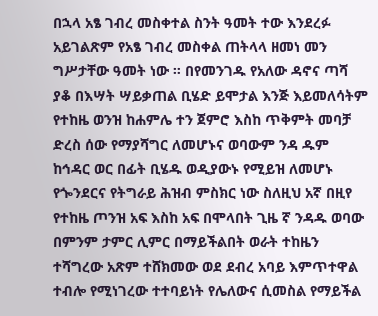በኋላ አፄ ገብረ መስቀተል ስንት ዓመት ተው እንደረፉ አይገልጽም የአፄ ገብረ መስቀል ጠትላላ ዘመነ መን ግሥታቸው ዓመት ነው ። በየመንገዱ የአለው ዳኖና ጣሻ ያቆ በእሣት ሣይቃጠል ቢሄድ ይሞታል እንጅ እይመለሳትም የተከዜ ወንዝ ከሐምሌ ተን ጀምሮ እስከ ጥቅምት መባቻ ድረስ ሰው የማያሻግር ለመሆኑና ወባውም ንዳ ዱም ከኅዳር ወር በፊት ቢሄዱ ወዲያውኑ የሚይዝ ለመሆኑ የጐንደርና የትግራይ ሕዝብ ምስክር ነው ስለዚህ አኛ በዚየ የተከዜ ጦንዝ አፍ እስከ አፍ በሞላበት ጊዜ ኛ ንዳዱ ወባው በምንም ታምር ሊምር በማይችልበት ወራት ተከዜን ተሻግረው አጽም ተሸክመው ወደ ደብረ አባይ እምጥተዋል ተብሎ የሚነገረው ተተባይነት የሌለውና ሲመስል የማይችል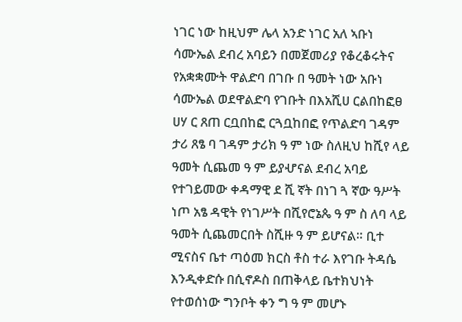ነገር ነው ከዚህም ሌላ አንድ ነገር አለ ኣቡነ ሳሙኤል ደብረ አባይን በመጀመሪያ የቆረቆሩትና የአቋቋሙት ዋልድባ በገቡ በ ዓመት ነው አቡነ ሳሙኤል ወደዋልድባ የገቡት በእአሺሀ ርልበከፎፀ ሀሃ ር ጸጠ ርቧበከፎ ርጓቧከበፎ የጥልድባ ገዳም ታሪ ጸፄ ባ ገዳም ታሪክ ዓ ም ነው ስለዚህ ከሺየ ላይ ዓመት ሲጨመ ዓ ም ይያሇናል ደብረ አባይ የተገይመው ቀዳማዊ ደ ሺ ኛት በነገ ጓ ኛው ዓሥት ነጦ አፄ ዳዊት የነገሥት በሺየሮኔጴ ዓ ም ስ ለባ ላይ ዓመት ሲጨመርበት ስሺዙ ዓ ም ይሆናል። ቢተ ሚናስና ቤተ ጣዕመ ክርስ ቶስ ተራ እየገቡ ትዳሴ እንዲቀድሱ በሲኖዶስ በጠቅላይ ቤተክህነት የተወሰነው ግንቦት ቀን ግ ዓ ም መሆኑ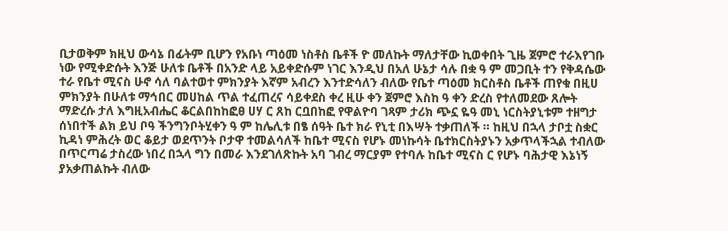ቢታወቅም ክዚህ ውሳኔ በፊትም ቢሆን የአቡነ ጣዕመ ነስቶስ ቤቶች ዮ መለኩት ማለታቸው ኪወቀበት ጊዜ ጀምሮ ተራእየገቡ ነው የሚቀድሱት እንጅ ሁለቱ ቤቶች በአንድ ላይ አይቀድሱም ነገር እንዲህ በአለ ሁኔታ ሳሉ በቋ ዓ ም መጋቢት ተን የቅዳሴው ተራ የቤተ ሚናስ ሁኖ ሳለ ባልተወተ ምክንያት እኛም አብረን እንተድሳለን ብለው የቤተ ጣዕመ ክርስቶስ ቤቶች ጠየቁ በዚሀ ምክንያት በሁለቱ ማኅበር መሀከል ጥል ተፈጠረና ሳይቀደስ ቀረ ዚሁ ቀን ጀምሮ እስከ ዓ ቀን ድረስ የተለመደው ጸሎት ማድረሱ ታለ እግዚአብሔር ቆርልበከከፎፀ ሀሃ ር ጸከ ርቧበከፎ የዋልዮባ ገጻም ታሪክ ጭኗ ዬዓ መኒ ነርስትያኒቱም ተዘግታ ሰነበተች ልክ ይህ ቦዓ ችንግንቦትሂቀን ዓ ም ከሌሊቱ በፄ ሰዓት ቤተ ክራ የኒቲ በእሣት ተቃጠለች ። ከዚህ በኋላ ታቦቷ ስቋር ኪዳነ ምሕረት ወር ቆይታ ወደጥንት ቦታዋ ተመልሳለች ከቤተ ሚናስ የሆኑ መነኩሳት ቤተክርስትያኑን አቃጥላችኋል ተብለው በጥርጣሬ ታስረው ነበረ በኋላ ግን በመራ እንደገለጽኩት አባ ገብረ ማርያም የተባሉ ከቤተ ሚናስ ር የሆኑ ባሕታዊ እኔነኝ ያአቃጠልኩት ብለው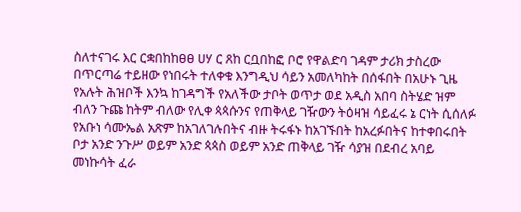ስለተናገሩ እር ርቋበከከፀፀ ሀሃ ር ጸከ ርቧበከፎ ቦሮ የዋልድባ ገዳም ታሪክ ታስረው በጥርጣሬ ተይዘው የነበሩት ተለቀቁ እንግዲህ ሳይን አመለካከት በሰፋበት በአሁኑ ጊዜ የአሉት ሕዝቦች እንኳ ከገዳግች የአለችው ታቦት ወጥታ ወደ አዲስ አበባ ስትሄድ ዝም ብለን ጉጩ ከትም ብለው የሊቀ ጳጳሱንና የጠቅላይ ገዥውን ትዕዛዝ ሳይፈሩ ኔ ርነት ሲሰለፉ የአቡነ ሳሙኤል አጽም ከአገለገሉበትና ብዙ ትሩፋኑ ከአገኙበት ከአረፉበትና ከተቀበሩበት ቦታ አንድ ንጉሥ ወይም አንድ ጳጳስ ወይም አንድ ጠቅላይ ገዥ ሳያዝ በደብረ አባይ መነኩሳት ፈራ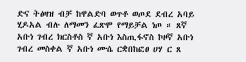ድና ትፅዛዝ ብቻ ከዋልድባ ወጥቶ ወጦደ ደብረ አባይ ሂዶአል ብሉ ለማመን ፈጽሞ የማይቻል ነጦ ። ጸኛ አቡነ ገብረ ክርስቶስ ኛ አቡነ እስጢፋኖስ ኮዞኛ አቡነ ገብረ መስቀል ኛ አቡነ ሙሴ ርቋበከፎፀ ሀሃ ር ጸ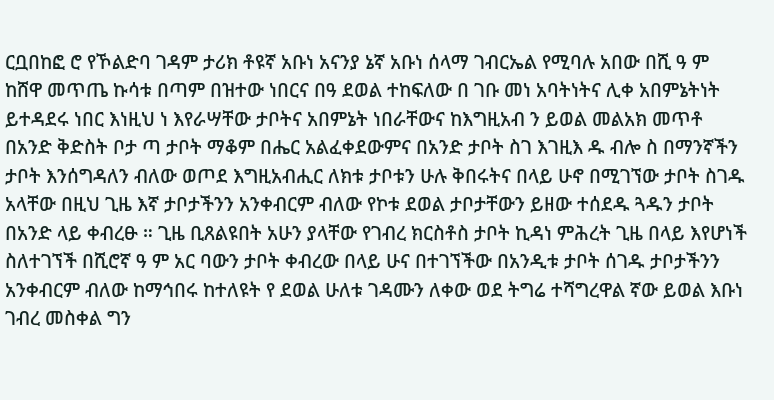ርቧበከፎ ሮ የኾልድባ ገዳም ታሪክ ቶዩኛ አቡነ አናንያ ኔኛ አቡነ ሰላማ ገብርኤል የሚባሉ አበው በሺ ዓ ም ከሸዋ መጥጤ ኩሳቱ በጣም በዝተው ነበርና በዓ ደወል ተከፍለው በ ገቡ መነ አባትነትና ሊቀ አበምኔትነት ይተዳደሩ ነበር እነዚህ ነ እየራሣቸው ታቦትና አበምኔት ነበራቸውና ከእግዚአብ ን ይወል መልአክ መጥቶ በአንድ ቅድስት ቦታ ጣ ታቦት ማቆም በሔር አልፈቀደውምና በአንድ ታቦት ስገ እገዚእ ዱ ብሎ ስ በማንኛችን ታቦት እንሰግዳለን ብለው ወጦደ እግዚአብሒር ለክቱ ታቦቱን ሁሉ ቅበሩትና በላይ ሁኖ በሚገኘው ታቦት ስገዱ አላቸው በዚህ ጊዜ እኛ ታቦታችንን አንቀብርም ብለው የኮቱ ደወል ታቦታቸውን ይዘው ተሰደዱ ጓዱን ታቦት በአንድ ላይ ቀብረፁ ። ጊዜ ቢጸልዩበት አሁን ያላቸው የገብረ ክርስቶስ ታቦት ኪዳነ ምሕረት ጊዜ በላይ እየሆነች ስለተገኘች በሺሮኛ ዓ ም አር ባውን ታቦት ቀብረው በላይ ሁና በተገኘችው በአንዲቱ ታቦት ሰገዱ ታቦታችንን አንቀብርም ብለው ከማኅበሩ ከተለዩት የ ደወል ሁለቱ ገዳሙን ለቀው ወደ ትግሬ ተሻግረዋል ኛው ይወል እቡነ ገብረ መስቀል ግን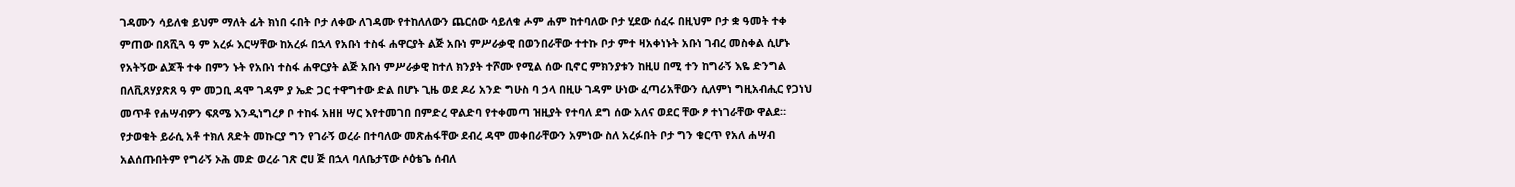ገዳሙን ሳይለቁ ይህም ማለት ፊት ክነበ ሩበት ቦታ ለቀው ለገዳሙ የተከለለውን ጨርሰው ሳይለቁ ሖም ሐም ከተባለው ቦታ ሂደው ሰፈሩ በዚህም ቦታ ቋ ዓመት ተቀ ምጠው በጸሺጓ ዓ ም አረፉ እርሣቸው ከአረፉ በኋላ የአቡነ ተስፋ ሐዋርያት ልጅ አቡነ ምሥራቃዊ በወንበራቸው ተተኩ ቦታ ምተ ዛአቀነኑት አቡነ ገብረ መስቀል ሲሆኑ የአትኝው ልጆች ተቀ በምን ኑት የአቡነ ተስፋ ሐዋርያት ልጅ አቡነ ምሥራቃዊ ከተለ ክንያት ተሾሙ የሚል ሰው ቢኖር ምክንያቱን ከዚሀ በሚ ተን ከግራኝ እዬ ድንግል በለቪጸሃያጽጸ ዓ ም መጋቢ ዳሞ ገዳም ያ ኤድ ጋር ተዋግተው ድል በሆኑ ጊዜ ወደ ዶሪ አንድ ግሁስ ባ ኃላ በዚሁ ገዳም ሁነው ፈጣሪአቸውን ሲለምነ ግዚአብሒር የጋነህ መጥቶ የሐሣብዎን ፍጸሜ እንዲነግረፆ ቦ ተከፋ አዘዘ ሣር እየተመገበ በምድረ ዋልድባ የተቀመጣ ዝዚያት የተባለ ደግ ሰው አለና ወደር ቸው ፆ ተነገራቸው ዋልደ። የታወቁት ይራሲ አቶ ተክለ ጸድት መኩርያ ግን የገራኝ ወረራ በተባለው መጽሐፋቸው ደብረ ዳሞ መቀበራቸውን አምነው ስለ አረፉበት ቦታ ግን ቁርጥ የአለ ሐሣብ አልሰጡበትም የግራኝ ኦሕ መድ ወረራ ገጽ ሮሀ ጅ በኋላ ባለቤታፕው ሶዕቴጌ ሰብለ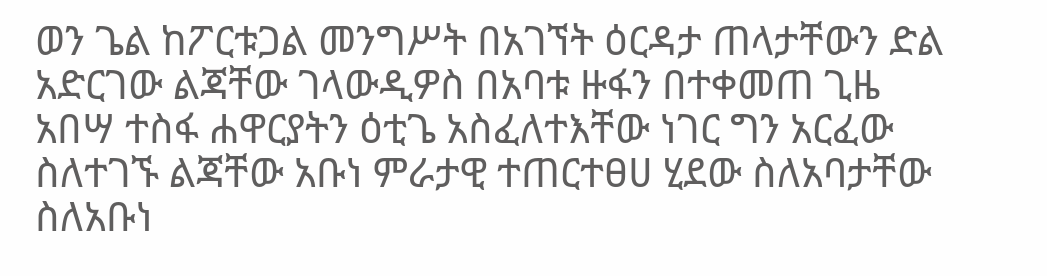ወን ጌል ከፖርቱጋል መንግሥት በአገኘት ዕርዳታ ጠላታቸውን ድል አድርገው ልጃቸው ገላውዲዎስ በአባቱ ዙፋን በተቀመጠ ጊዜ አበሣ ተስፋ ሐዋርያትን ዕቲጌ አስፈለተእቸው ነገር ግን አርፈው ስለተገኙ ልጃቸው አቡነ ምራታዊ ተጠርተፀሀ ሂደው ስለአባታቸው ስለአቡነ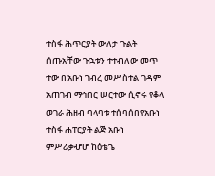ተስፋ ሕጥርያት ውለታ ጉልት ሰጡአቸው ጉኋቱን ተተብለው መጥ ተው በአቡነ ገብረ መሥስተል ገዳም አጠገብ ማኅበር ሠርተው ሲኖሩ የቆላ ወገራ ሕዘብ ባላባቱ ተሰባሰበየአቡነ ተስፋ ሐፐርያት ልጅ አቡነ ምሥሪቃሇሆ ከዕቴጌ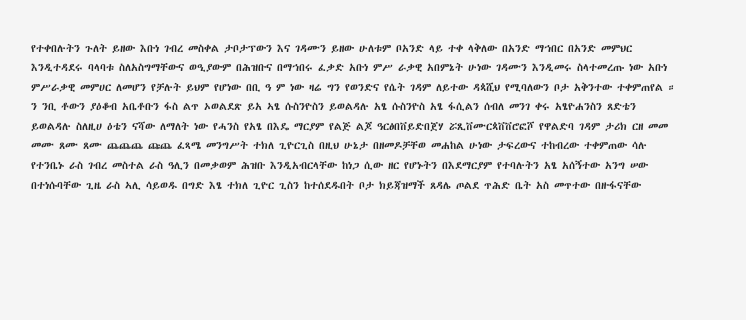የተቀበሉትን ጉለት ይዘው እቡነ ገብረ መስቀል ታቦታፕውን እና ገዳሙን ይዘው ሁለቱም ቦአንድ ላይ ተቀ ላቅለው በአንድ ማኀበር በአንድ መምህር እንዲተዳደሩ ባላባቱ ስለአስግማቸውና ወዒያውም በሕዝቡና በማኀበሩ ፈቃድ አቡነ ምሥ ራቃዊ አበምኔት ሁነው ገዳሙን እንዲመሩ ስላተመረጡ ነው አቡነ ምሥራቃዊ መምሀር ለመሆን የቻሉት ይህም የሆነው በቢ ዓ ም ነው ዛሬ ግን የወንድና የሴት ገዳም ለይተው ዳጳሺህ የሚባለውን ቦታ አቅንተው ተቀምጠየል ። ን ንቢ ቶውን ያዕቆብ አቤቶቡን ፋስ ልጥ ኦወልደጽ ይአ ኣፄ ሱስንዮስን ይወልዳሉ አፄ ሱስንዮስ አፄ ፋሲልን ሰብለ መንገ ቀሩ አፄዮሐንስን ጸድቴን ይወልዳሉ ስለዚሀ ዕቴን ናሻው ለማለት ነው የሓንስ የአፄ በእዴ ማርያም የልጅ ልጆ ዓርፅበቨይድበጀሃ ሯጺቨሙርጳቨቨሮፎሾ የዋልድባ ገዳም ታሪክ ርዘ መመ መሙ ጸሙ ጸሙ ጨጨጨ ጩጨ ፈጻሜ መንግሥት ተክለ ጊዮርጊስ በዚህ ሁኔታ በዘመዶቻቸወ መሐከል ሁነው ታፍረውና ተከብረው ተቀምጠው ሳሉ የተንቤኑ ራስ ገብረ መስተል ራስ ዓሊን በመቃወም ሕዝቡ እንዲአብርላቸው ከነጋ ሲው ዘር የሆኑትን በእደማርያም የተባሉትን አፄ አሰኝተው አንግ ሠው በተነሱባቸው ጊዜ ራስ ኣሊ ሳይወዱ በግድ እፄ ተክለ ጊዮር ጊስን ከተሰደዱበት ቦታ ክይጃዝማች ጸዳሌ ጦልደ ጥሕድ ቤት አስ መጥተው በዙፋናቸው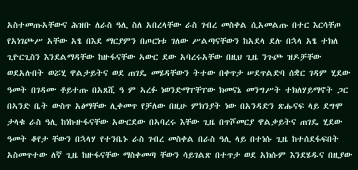አስተመጡአቸውና ሕዝቡ ለራስ ዓሊ ስለ አበረላቸው ራስ ገብረ መስቀል ሲአመልጡ በተር እርሳቸጦ የአነገጮሥ አቸው አፄ በእደ ማርያምን በጦርነቱ ገለው ሥልጣናቸውን ከአደላ ደሉ በኋላ አፄ ተክለ ጊዮርጊስን እንደልማዳቸው ከዙፋናቸው ኣውር ደው አባረሩአቸው በዚህ ጊዜ ንጉጮ ዝዶቻቸው ወደአሉበት ወሯሂ ዋልታይትና ወደ ጠገዴ መሄዳቸውን ትተው በቀጥታ ሠደጥልድባ ሰቋር ገዳም ሂደው ዓመት በገዳሙ ቶይተጡ በአጸሺ ዓ ም ኣረፉ ነወንድማፐቸፐው ክመናኔ መንግሥት ተክለሃይማኖት ጋር በኣንድ ቤት ውስጥ አፅማቸው ሊቀመጥ የቻለው በዚሁ ምክንያት ነው በአንዳድን ጽሑናፍ ላይ ደግሞ ታላቁ ራስ ዓሊ ከነኩዙፋናቸው አውርደው በኣባረሩ እቸው ጊዜ በጥሾመርያ ዋልቃይትና ጠገዴ ሂደው ዓመት ቆየታ ቸውን በኋላሃ የተንቤኑ ራስ ገብረ መስቀል በራስ ዓሊ ላይ በተነሱ ጊዜ ከተሰደፋፍበት አስመጥተው ለኛ ጊዜ ከዙፋናቸው ማስቀመጣ ቸውን ሳይገልጽ በተጥታ ወደ አክሱም እንደሄዱና በዚያው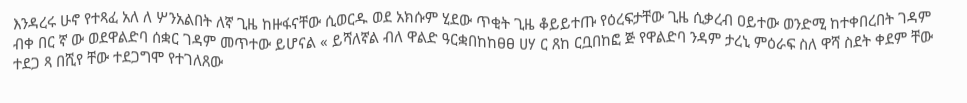እንዳረሩ ሁኖ የተጻፈ አለ ለ ሦንአልበት ለኛ ጊዜ ከዙፋናቸው ሲወርዱ ወደ አክሱም ሂደው ጥቂት ጊዜ ቆይይተጡ የዕረፍታቸው ጊዜ ሲቃረብ ዐይተው ወንድሚ ከተቀበረበት ገዳም ብቀ በር ኛ ው ወደዋልድባ ሰቋር ገዳም መጥተው ይሆናል « ይሻለኛል ብለ ዋልድ ዓርቋበከከፀፀ ሀሃ ር ጸከ ርቧበከፎ ጅ የዋልድባ ንዳም ታረኒ ምዕራፍ ስለ ዋሻ ስደት ቀደም ቸው ተደጋ ጻ በሺየ ቸው ተደጋግሞ የተገለጸው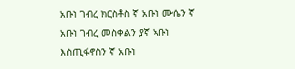አቡነ ገብረ ክርስቶስ ኛ አቡነ ሙሴን ኛ አቡነ ገብረ መስቀልን ያኛ ኣቡነ እስጢፋኖስን ኛ አቡነ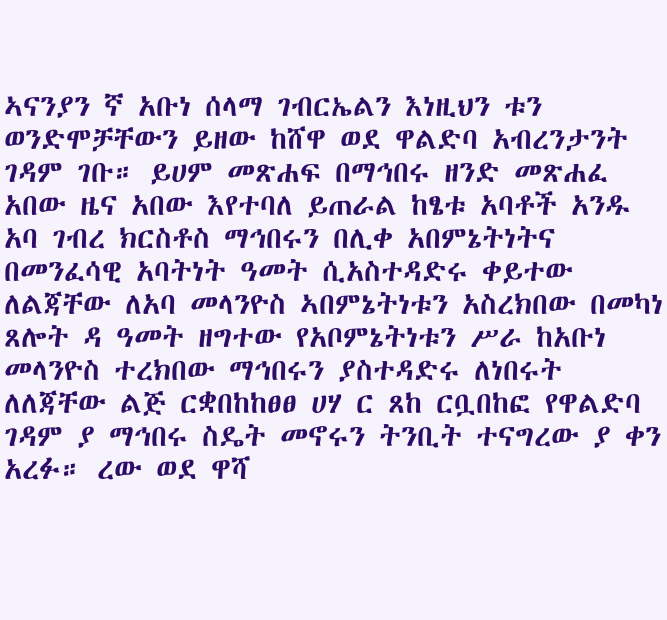ኣናንያን ኛ አቡነ ሰላማ ገብርኤልን እነዚህን ቱን ወንድሞቻቸውን ይዘው ከሸዋ ወደ ዋልድባ አብረንታንት ገዳም ገቡ። ይሀም መጽሐፍ በማኅበሩ ዘንድ መጽሐፈ አበው ዜና አበው እየተባለ ይጠራል ከፄቱ አባቶች አንዱ አባ ገብረ ክርስቶስ ማኅበሩን በሊቀ አበምኔትነትና በመንፈሳዊ አባትነት ዓመት ሲአስተዳድሩ ቀይተው ለልጃቸው ለአባ መላንዮስ ኣበምኔትነቱን አስረክበው በመካነ ጸሎት ዳ ዓመት ዘግተው የአቦምኔትነቱን ሥራ ከአቡነ መላንዮስ ተረክበው ማኅበሩን ያስተዳድሩ ለነበሩት ለለጃቸው ልጅ ርቋበከከፀፀ ሀሃ ር ጸከ ርቧበከፎ የዋልድባ ገዳም ያ ማኅበሩ ስዴት መኖሩን ትንቢት ተናግረው ያ ቀን አረፉ። ረው ወደ ዋሻ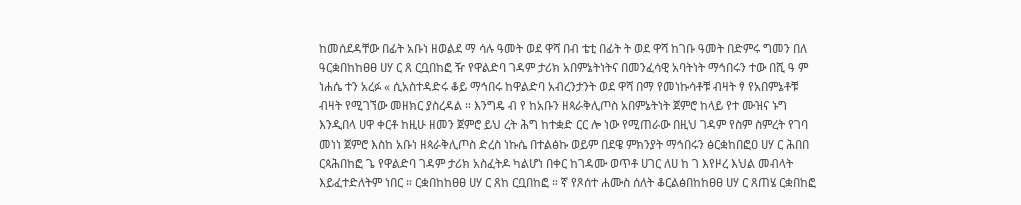ከመሰደዳቸው በፊት አቡነ ዘወልደ ማ ሳሉ ዓመት ወደ ዋሻ በብ ቴቲ በፊት ት ወደ ዋሻ ከገቡ ዓመት በድምሩ ግመን በለ ዓርቋበከከፀፀ ሀሃ ር ጸ ርቧበከፎ ዥ የዋልድባ ገዳም ታሪክ አበምኔትነትና በመንፈሳዊ አባትነት ማኅበሩን ተው በሺ ዓ ም ነሐሴ ተን አረፉ « ሲአስተዳድሩ ቆይ ማኅበሩ ከዋልድባ አብረንታንት ወደ ዋሻ በማ የመነኩሳቶቹ ብዛት ፃ የአበምኔቶቹ ብዛት የሚገኘው መዘክር ያስረዳል ። እንግዴ ብ የ ከአቡን ዘጳራቅሊጦስ አበምኔትነት ጀምሮ ከላይ የተ ሙዝና ኑግ እንዲበላ ሀዋ ቀርቶ ከዚሁ ዘመን ጀምሮ ይህ ረት ሕግ ከተቋድ ርር ሎ ነው የሚጠራው በዚህ ገዳም የስም ስምረት የገባ መነነ ጀምሮ እስከ አቡነ ዘጳራቅሊጦስ ድረስ ነኩሴ በተልፅኩ ወይም በደዌ ምክንያት ማኅበሩን ፅርቋከበፎዐ ሀሃ ር ሕበበ ርጳሕበከፎ ጌ የዋልድባ ገዳም ታሪክ አስፈትዶ ካልሆነ በቀር ከገዳሙ ወጥቶ ሀገር ለሀ ከ ገ እየዞረ እህል መብላት እይፈተድለትም ነበር ። ርቋበከከፀፀ ሀሃ ር ጸከ ርቧበከፎ ። ኛ የጾሰተ ሐሙስ ሰለት ቆርልፅበከከፀፀ ሀሃ ር ጸጠሄ ርቋበከፎ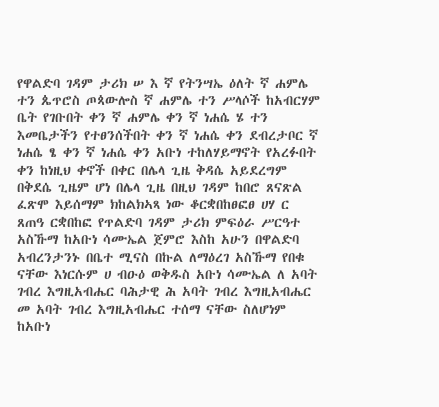የዋልድባ ገዳም ታሪክ ሠ እ ኛ የትንሣኤ ዕለት ኛ ሐምሌ ተን ጴጥሮስ ጦጳውሎስ ኛ ሐምሌ ተን ሥላሶች ከአብርሃም ቤት የገቡበት ቀን ኛ ሐምሌ ቀን ኛ ነሐሴ ሄ ተን እመቤታችን የተፀንሰችበት ቀን ኛ ነሐሴ ቀን ደብረታቦር ኛ ነሐሴ ፄ ቀን ኛ ነሐሴ ቀን አቡነ ተከለሃይማኖት የአረፉበት ቀን ከነዚህ ቀኖች በቀር በሌላ ጊዜ ቅዳሴ አይደረግም በቅደሴ ጊዜም ሆነ በሌላ ጊዜ በዚህ ገዳም ከበሮ ጸናጽል ፈጽሞ እይሰማም ክከልክኣጻ ነው ቆርቋበከፀፎፀ ሀሃ ር ጸጠዓ ርቋበከፎ የጥልድባ ገዳም ታሪክ ምፍዕራ ሥርዓተ አስኹማ ከአቡነ ሳሙኤል ጀምሮ እስከ አሁን በዋልድባ አብረንታንኑ በቤተ ሚናስ በኩል ለማዕረገ አስኹማ የበቁ ናቸው እነርሱም ሀ ብዑዕ ወቅዱስ አቡነ ሳሙኤል ለ አባት ገብረ እግዚአብሔር ባሕታዊ ሕ አባት ገብረ እግዚአብሔር መ አባት ገብረ እግዚአብሔር ተሰማ ናቸው ስለሆነም ከአቡነ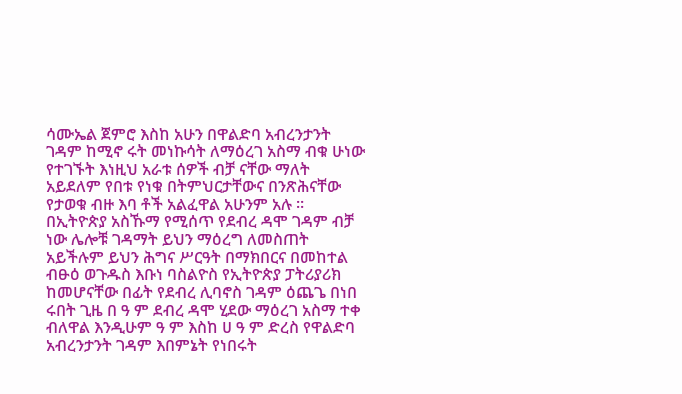ሳሙኤል ጀምሮ እስከ አሁን በዋልድባ አብረንታንት ገዳም ከሚኖ ሩት መነኩሳት ለማዕረገ አስማ ብቁ ሁነው የተገኙት እነዚህ አራቱ ሰዎች ብቻ ናቸው ማለት አይደለም የበቱ የነቁ በትምህርታቸውና በንጽሕናቸው የታወቁ ብዙ እባ ቶች አልፈዋል አሁንም አሉ ። በኢትዮጵያ አስኹማ የሚሰጥ የደብረ ዳሞ ገዳም ብቻ ነው ሌሎቹ ገዳማት ይህን ማዕረግ ለመስጠት አይችሉም ይህን ሕግና ሥርዓት በማክበርና በመከተል ብፁዕ ወጉዱስ እቡነ ባስልዮስ የኢትዮጵያ ፓትሪያሪክ ከመሆናቸው በፊት የደብረ ሊባኖስ ገዳም ዕጨጌ በነበ ሩበት ጊዜ በ ዓ ም ደብረ ዳሞ ሂደው ማዕረገ አስማ ተቀ ብለዋል እንዲሁም ዓ ም እስከ ሀ ዓ ም ድረስ የዋልድባ አብረንታንት ገዳም እበምኔት የነበሩት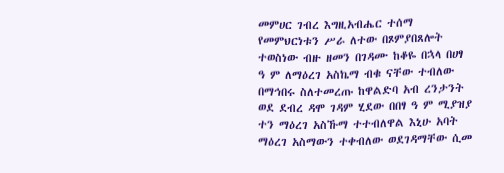መምሀር ገብረ እግዚአብሔር ተሰማ የመምህርነቱን ሥራ ለተው በጾምያበጸሎት ተወስነው ብዙ ዘመን በገዳሙ ከቆዬ በኋላ በሀፃ ዓ ም ለማዕረገ አስኬማ ብቁ ናቸው ተብለው በማኅበሩ ስለተመረጡ ከዋልድባ አብ ረንታንት ወደ ደብረ ዳሞ ገዳም ሂደው በበፃ ዓ ም ሚያዝያ ተን ማዕረገ አስኹማ ተተብለዋል እኒሁ አባት ማዕረገ አስማውን ተቀብለው ወደገዳማቸው ሲመ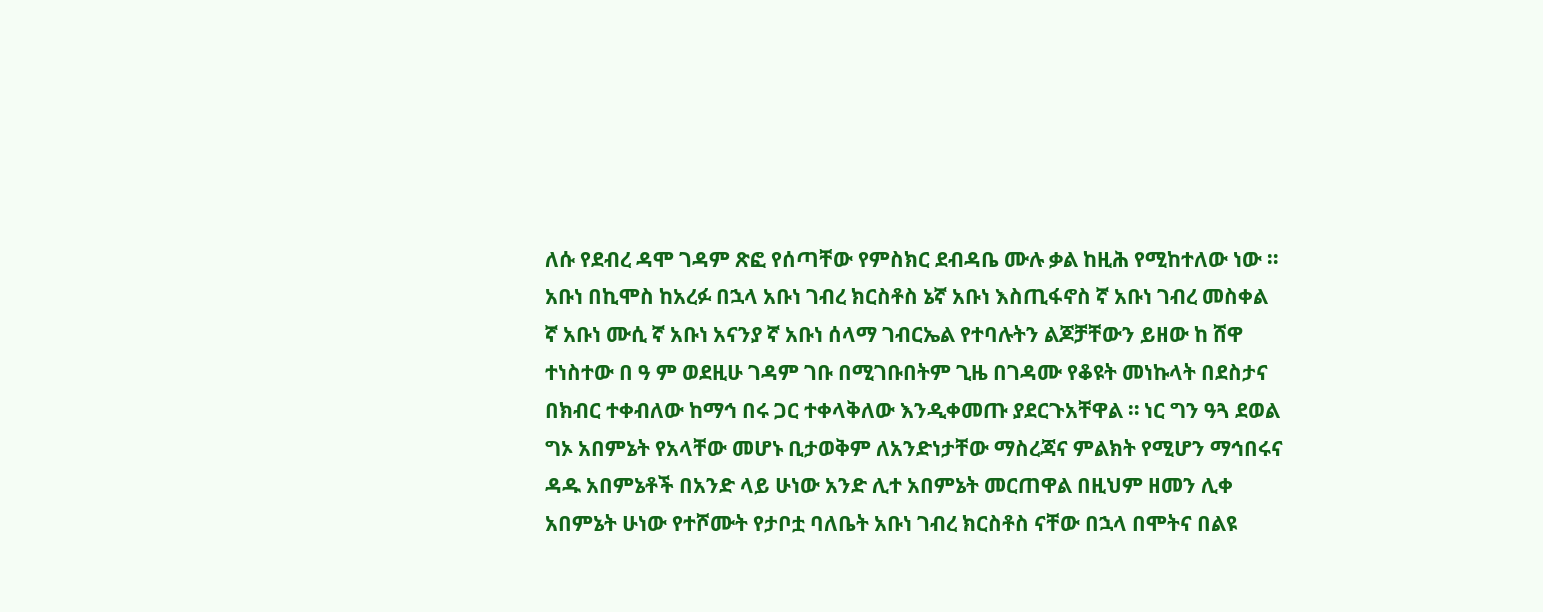ለሱ የደብረ ዳሞ ገዳም ጽፎ የሰጣቸው የምስክር ደብዳቤ ሙሉ ቃል ከዚሕ የሚከተለው ነው ። አቡነ በኪሞስ ከአረፉ በኋላ አቡነ ገብረ ክርስቶስ ኔኛ አቡነ እስጢፋኖስ ኛ አቡነ ገብረ መስቀል ኛ አቡነ ሙሲ ኛ አቡነ አናንያ ኛ አቡነ ሰላማ ገብርኤል የተባሉትን ልጆቻቸውን ይዘው ከ ሸዋ ተነስተው በ ዓ ም ወደዚሁ ገዳም ገቡ በሚገቡበትም ጊዜ በገዳሙ የቆዩት መነኩላት በደስታና በክብር ተቀብለው ከማኅ በሩ ጋር ተቀላቅለው እንዲቀመጡ ያደርጉአቸዋል ። ነር ግን ዓጓ ደወል ግኦ አበምኔት የአላቸው መሆኑ ቢታወቅም ለአንድነታቸው ማስረጃና ምልክት የሚሆን ማኅበሩና ዳዱ አበምኔቶች በአንድ ላይ ሁነው አንድ ሊተ አበምኔት መርጠዋል በዚህም ዘመን ሊቀ አበምኔት ሁነው የተሾሙት የታቦቷ ባለቤት አቡነ ገብረ ክርስቶስ ናቸው በኋላ በሞትና በልዩ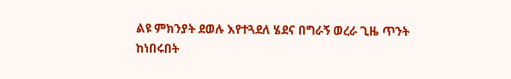ልዩ ምክንያት ደወሉ እየተጓደለ ሄደና በግራኝ ወረራ ጊዜ ጥንት ከነበሩበት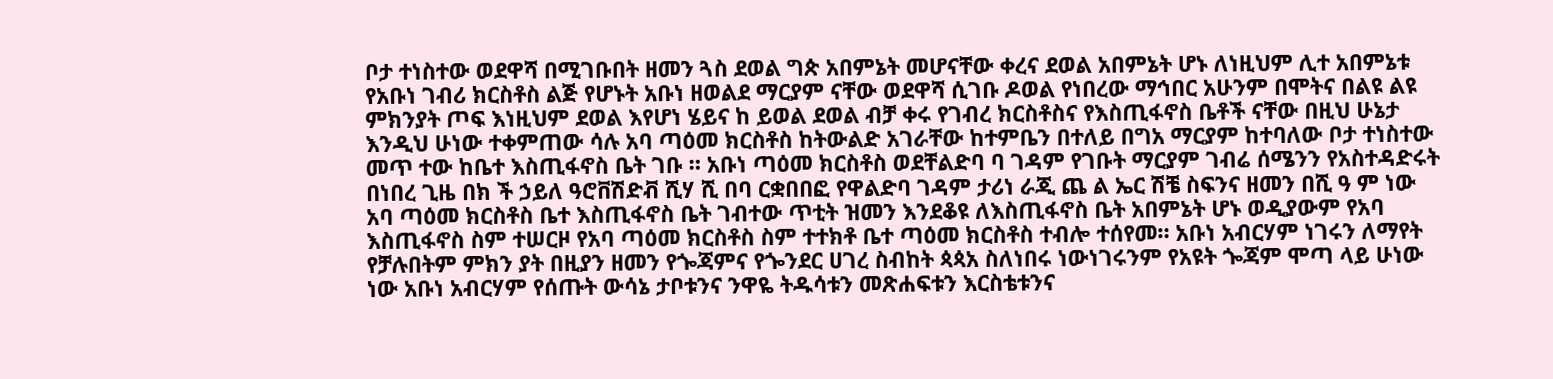ቦታ ተነስተው ወደዋሻ በሚገቡበት ዘመን ጓስ ደወል ግጵ አበምኔት መሆናቸው ቀረና ደወል አበምኔት ሆኑ ለነዚህም ሊተ አበምኔቱ የአቡነ ገብሪ ክርስቶስ ልጅ የሆኑት አቡነ ዘወልደ ማርያም ናቸው ወደዋሻ ሲገቡ ዶወል የነበረው ማኅበር አሁንም በሞትና በልዩ ልዩ ምክንያት ጦፍ እነዚህም ደወል እየሆነ ሄይና ከ ይወል ደወል ብቻ ቀሩ የገብረ ክርስቶስና የእስጢፋኖስ ቤቶች ናቸው በዚህ ሁኔታ እንዲህ ሁነው ተቀምጠው ሳሉ አባ ጣዕመ ክርስቶስ ከትውልድ አገራቸው ከተምቤን በተለይ በግአ ማርያም ከተባለው ቦታ ተነስተው መጥ ተው ከቤተ እስጢፋኖስ ቤት ገቡ ። አቡነ ጣዕመ ክርስቶስ ወደቸልድባ ባ ገዳም የገቡት ማርያም ገብሬ ሰሜንን የአስተዳድሩት በነበረ ጊዜ በክ ች ኃይለ ዓሮቨሽድቭ ሺሃ ሺ በባ ርቋበበፎ የዋልድባ ገዳም ታሪነ ራጂ ጨ ል ኤር ሽቼ ስፍንና ዘመን በሺ ዓ ም ነው አባ ጣዕመ ክርስቶስ ቤተ እስጢፋኖስ ቤት ገብተው ጥቲት ዝመን እንደቆዩ ለእስጢፋኖስ ቤት አበምኔት ሆኑ ወዲያውም የአባ እስጢፋኖስ ስም ተሠርዞ የአባ ጣዕመ ክርስቶስ ስም ተተክቶ ቤተ ጣዕመ ክርስቶስ ተብሎ ተሰየመ። አቡነ አብርሃም ነገሩን ለማየት የቻሉበትም ምክን ያት በዚያን ዘመን የጐጃምና የጐንደር ሀገረ ስብከት ጳጳአ ስለነበሩ ነውነገሩንም የአዩት ጐጃም ሞጣ ላይ ሁነው ነው አቡነ አብርሃም የሰጡት ውሳኔ ታቦቱንና ንዋዬ ትዱሳቱን መጽሐፍቱን እርስቴቱንና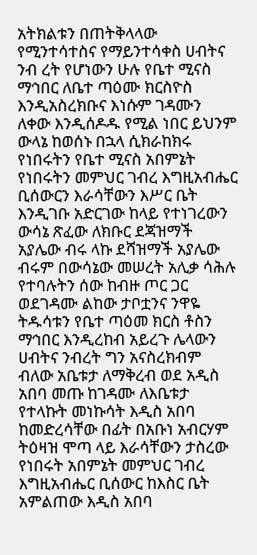አትክልቱን በጠትቅላላው የሚንተሳተስና የማይንተሳቀስ ሀብትና ንብ ረት የሆነውን ሁሉ የቤተ ሚናስ ማኅበር ለቤተ ጣዕሙ ክርስዮስ እንዲአስረክቡና እነሱም ገዳሙን ለቀው እንዲሰዶዱ የሚል ነበር ይህንም ውላኔ ከወሰኑ በኋላ ሲክራከክሩ የነበሩትን የቤተ ሚናስ አበምኔት የነበሩትን መምህር ገብረ እግዚአብሔር ቢሰውርን እራሳቸውን እሥር ቤት እንዲገቡ አድርገው ከላይ የተነገረውን ውሳኔ ጽፈው ለክቡር ደጃዝማች አያሌው ብሩ ላኩ ደሻዝማች አያሌው ብሩም በውሳኔው መሠረት አሊቃ ሳሕሉ የተባሉትን ሰው ከብዙ ጦር ጋር ወደገዳሙ ልከው ታቦቷንና ንዋዬ ትዱሳቱን የቤተ ጣዕመ ክርስ ቶስን ማኅበር እንዲረከብ አይረጉ ሌላውን ሀብትና ንብረት ግን አናስረክብም ብለው አቤቱታ ለማቅረብ ወደ አዲስ አበባ መጡ ከገዳሙ ለእቤቱታ የተላኩት መነኩሳት እዲስ አበባ ከመድረሳቸው በፊት በአቡነ አብርሃም ትዕዛዝ ሞጣ ላይ እራሳቸውን ታስረው የነበሩት አበምኔት መምህር ገብረ እግዚአብሔር ቢሰውር ከእስር ቤት አምልጠው እዲስ አበባ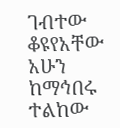ገብተው ቆዩየአቸው አሁን ከማኅበሩ ተልከው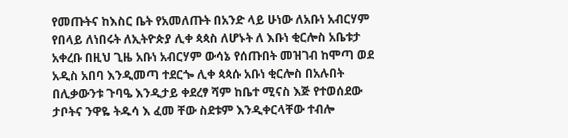የመጡትና ከእስር ቤት የአመለጡት በአንድ ላይ ሁነው ለአቡነ አብርሃም የበላይ ለነበሩት ለኢትዮጵያ ሊቀ ጳጳስ ለሆኑት ለ እቡነ ቂርሎስ አቤቱታ አቀረቡ በዚህ ጊዜ አቡነ አብርሃም ውሳኔ የሰጡበት መዝገብ ከሞጣ ወደ አዲስ አበባ እንዲመጣ ተደርጐ ሊቀ ጳጳሱ አቡነ ቂርሎስ በአሉበት በሊቃውንቱ ጉባዔ እንዲታይ ቀደረፃ ሻም ከቤተ ሚናስ እጅ የተወሰደው ታቦትና ንዋዬ ትዱሳ እ ፈመ ቸው ስደቱም እንዲቀርላቸው ተብሎ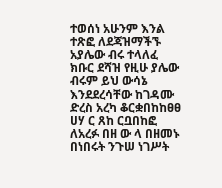ተወሰነ አሁንም እንል ተጽፎ ለደጃዝማችኙ አያሌው ብሩ ተላለፈ ክቡር ደሻዝ የዚሁ ያሌው ብሩም ይህ ውሳኔ እንደደረሳቸው ከገዳሙ ድረስ አረካ ቆርቋበከከፀፀ ሀሃ ር ጸከ ርቧበከፎ ለአረፉ በዘ ው ላ በዘመኑ በነበሩት ንጉሠ ነገሥት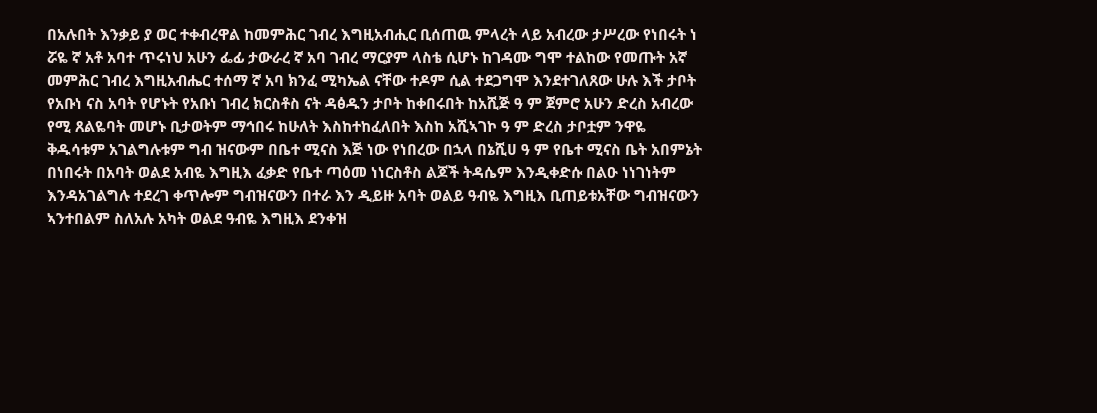በአሉበት እንቃይ ያ ወር ተቀብረዋል ከመምሕር ገብረ እግዚአብሒር ቢሰጠዉ ምላረት ላይ አብረው ታሥረው የነበሩት ነ ሯዬ ኛ አቶ አባተ ጥሩነህ አሁን ፌፊ ታውራረ ኛ አባ ገብረ ማርያም ላስቴ ሲሆኑ ከገዳሙ ግሞ ተልከው የመጡት አኛ መምሕር ገብረ እግዚአብሔር ተሰማ ኛ አባ ክንፈ ሚካኤል ናቸው ተዶም ሲል ተደጋግሞ እንደተገለጸው ሁሉ እች ታቦት የአቡነ ናስ አባት የሆኑት የአቡነ ገብረ ክርስቶስ ናት ዳፅዱን ታቦት ከቀበሩበት ከአሺጅ ዓ ም ጀምሮ አሁን ድረስ አብረው የሚ ጸልዬባት መሆኑ ቢታወትም ማኅበሩ ከሁለት እስከተከፈለበት እስከ አሺኣገኮ ዓ ም ድረስ ታቦቷም ንዋዬ ቅዱሳቱም አገልግሉቱም ግብ ዝናውም በቤተ ሚናስ እጅ ነው የነበረው በኋላ በኔሺሀ ዓ ም የቤተ ሚናስ ቤት አበምኔት በነበሩት በአባት ወልደ አብዬ እግዚእ ፈቃድ የቤተ ጣዕመ ነነርስቶስ ልጆች ትዳሴም እንዲቀድሱ በልዑ ነነገነትም እንዳአገልግሉ ተደረገ ቀጥሎም ግብዝናውን በተራ እን ዲይዙ አባት ወልይ ዓብዬ እግዚእ ቢጠይቱአቸው ግብዝናውን ኣንተበልም ስለአሉ አካት ወልደ ዓብዬ እግዚእ ደንቀዝ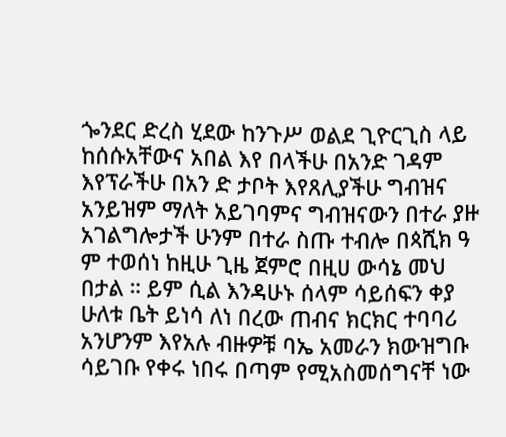ጐንደር ድረስ ሂደው ከንጉሥ ወልደ ጊዮርጊስ ላይ ከሰሱአቸውና አበል እየ በላችሁ በአንድ ገዳም እየፕራችሁ በአን ድ ታቦት እየጸሊያችሁ ግብዝና አንይዝም ማለት አይገባምና ግብዝናውን በተራ ያዙ አገልግሎታች ሁንም በተራ ስጡ ተብሎ በጳሺክ ዓ ም ተወሰነ ከዚሁ ጊዜ ጀምሮ በዚሀ ውሳኔ መህ በታል ። ይም ሲል እንዳሁኑ ሰላም ሳይሰፍን ቀያ ሁለቱ ቤት ይነሳ ለነ በረው ጠብና ክርክር ተባባሪ አንሆንም እየአሉ ብዙዎቹ ባኤ አመራን ክውዝግቡ ሳይገቡ የቀሩ ነበሩ በጣም የሚአስመሰግናቸ ነው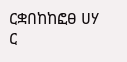ርቋበከከፎፀ ሀሃ ር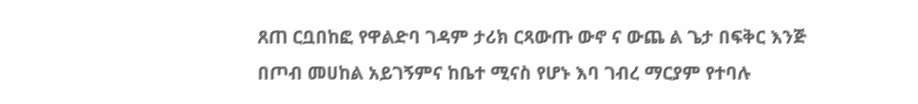ጸጠ ርቧበከፎ የዋልድባ ገዳም ታሪክ ርጻውጡ ውኖ ና ውጨ ል ጌታ በፍቅር እንጅ በጦብ መሀከል አይገኝምና ከቤተ ሚናስ የሆኑ እባ ገብረ ማርያም የተባሉ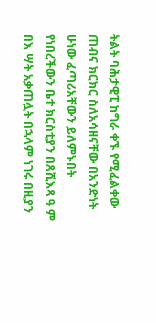ትልት ባሕታዊፒ ከግራ ቀኙ የሚፈልቀው ጠብና ክርክር ስለአሳዘናቸው በአንድነት ሁነው ፈጣሪአቸውን ይለምኑበት የነበረችውን ቤተ ክርስቲያን በጸሺእጻ ዓ ም በእ ሣት አቃጠሏት በኋላም ነገሩ በዚያን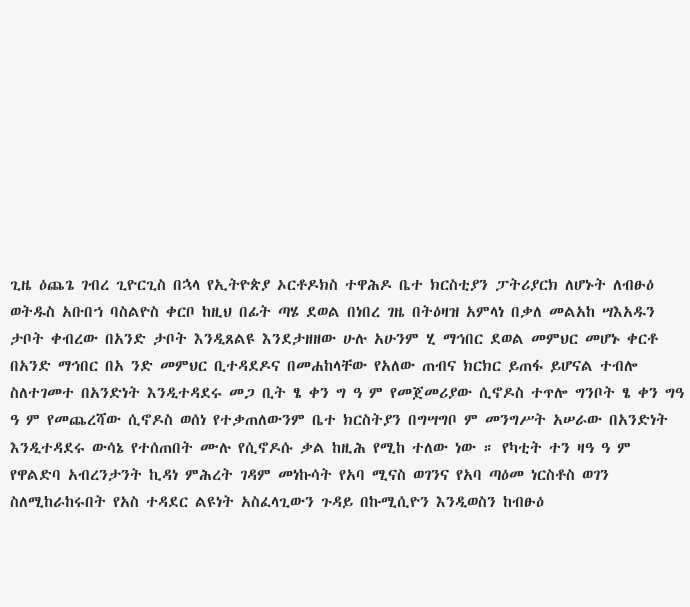ጊዜ ዕጨጌ ገብረ ጊዮርጊስ በኋላ የኢትዮጵያ ኦርቶዶክስ ተዋሕዶ ቤተ ክርስቲያን ፓትሪያርክ ለሆኑት ለብፁዕ ወትዱስ አቡበኀ ባስልዮስ ቀርቦ ከዚህ በፊት ጣሄ ደወል በነበረ ገዜ በትዕዛዝ አምላነ በቃለ መልአከ ሣእአዱን ታቦት ቀብረው በአንድ ታቦት እንዲጸልዩ እንደታዘዘው ሁሉ አሁንም ሂ ማኅበር ደወል መምህር መሆኑ ቀርቶ በአንድ ማኅበር በአ ንድ መምህር ቢተዳደዶና በመሐከላቸው የአለው ጠብና ክርክር ይጠፋ ይሆናል ተብሎ ስለተገመተ በአንድነት እንዲተዳደሩ መጋ ቢት ፄ ቀን ግ ዓ ም የመጀመሪያው ሲኖዶስ ተጥሎ ግንቦት ፄ ቀን ግዓ ዓ ም የመጨረሻው ሲኖዶስ ወሰነ የተቃጠለውንም ቤተ ክርስትያን በግሣግቦ ም መንግሥት አሠራው በአንድነት እንዲተዳደሩ ውሳኔ የተሰጠበት ሙሉ የሲኖዶሱ ቃል ከዚሕ የሚከ ተለው ነው ። የካቲት ተን ዛዓ ዓ ም የዋልድባ አብረንታንት ኪዳነ ምሕረት ገዳም መነኩሳት የአባ ሚናስ ወገንና የአባ ጣዕመ ነርስቶስ ወገን ስለሚከራከሩበት የአስ ተዳደር ልዩነት አስፈላጊውን ጉዳይ በኩሚሲዮን እንዲወስን ከብፁዕ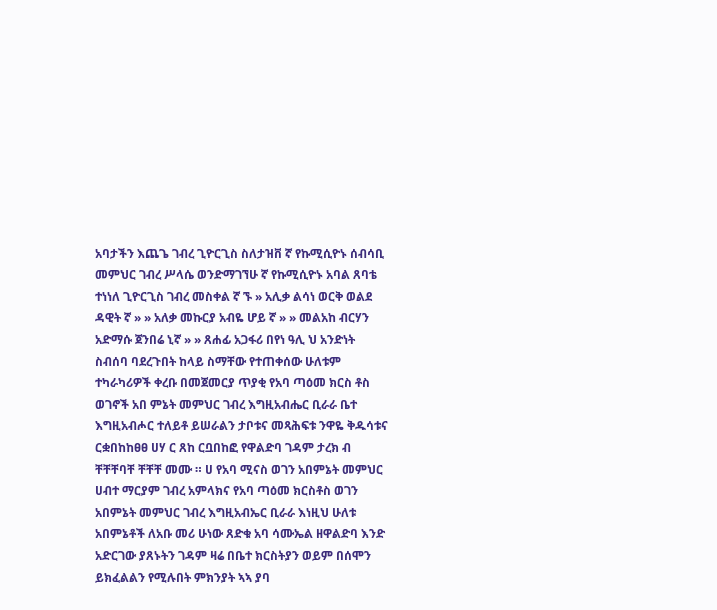አባታችን እጨጌ ገብረ ጊዮርጊስ ስለታዝቨ ኛ የኩሚሲዮኑ ሰብሳቢ መምህር ገብረ ሥላሴ ወንድማገኘሁ ኛ የኩሚሲዮኑ አባል ጸባቴ ተነነለ ጊዮርጊስ ገብረ መስቀል ኛ ኙ » አሊቃ ልሳነ ወርቅ ወልደ ዳዊት ኛ » » አለቃ መኩርያ አብዬ ሆይ ኛ » » መልአከ ብርሃን አድማሱ ጀንበሬ ኒኛ » » ጸሐፊ አጋፋሪ በየነ ዓሊ ህ አንድነት ስብሰባ ባደረጉበት ከላይ ስማቸው የተጠቀሰው ሁለቱም ተካራካሪዎች ቀረቡ በመጀመርያ ጥያቂ የአባ ጣዕመ ክርስ ቶስ ወገኖች አበ ምኔት መምህር ገብረ እግዚአብሔር ቢራራ ቤተ እግዚአብሖር ተለይቶ ይሠራልን ታቦቱና መጻሕፍቱ ንዋዬ ቅዱሳቱና ርቋበከከፀፀ ሀሃ ር ጸከ ርቧበከፎ የዋልድባ ገዳም ታረክ ብ ቸቸቸባቸ ቸቸቸ መሙ ። ሀ የአባ ሚናስ ወገን አበምኔት መምህር ሀብተ ማርያም ገብረ አምላክና የአባ ጣዕመ ክርስቶስ ወገን አበምኔት መምህር ገብረ እግዚአብኤር ቢራራ እነዚህ ሁለቱ አበምኔቶች ለአቡ መሪ ሁነው ጸድቁ አባ ሳሙኤል ዘዋልድባ እንድ አድርገው ያጸኑትን ገዳም ዛሬ በቤተ ክርስትያን ወይም በሰሞን ይክፈልልን የሚሉበት ምክንያት ኣኣ ያባ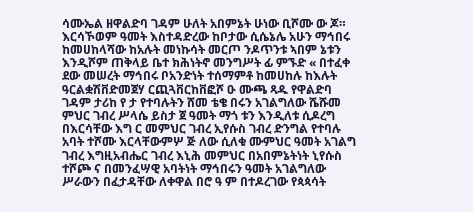ሳሙኤል ዘዋልድባ ገዳም ሁለት አበምኔት ሁነው ቢሾሙ ው ጆ። እርሳኾወም ዓመት እስተዳድረው ከቦታው ሲሴኔሌ አሁን ማኅበሩ ከመሀከላሻው ከአሉት መነኩሳት መርጦ ንዶጥንቱ ኣበም ኔቱን እንዲሾም ጠቅላይ ቤተ ክሕነትኖ መንግሥት ፊ ምኙድ « በተፈቀ ደው መሠረት ማኅበሩ ቦአንድነት ተሰማምቶ ከመሀከሉ ከእሉት ዓርልቋሽቨድመጀሃ ርጪጓቨርከቨፎሾ ዑ ሙጫ ጻዱ የዋልድባ ገዳም ታሪከ የ ታ የተባሉትን ሸመ ቴቄ በሩን አገልግለው ሼሹመ ምህር ገብረ ሥላሴ ይስታ ጀ ዓመት ማጎ ቱን እንዲለቱ ሲዶረግ በእርሳቸው እግ ር መምህር ገብረ ኢየሱስ ገብረ ድንግል የተባሉ አባት ተሾሙ እርላቸውምሦ ጅ ለው ሲለቁ ሙምህር ዓመት አገልግ ገብረ እግዚአብሔር ገብረ እኒሕ መምህር በአበምኔትነት ኒየሱስ ተሾጮ ና በመንፈሣዊ አባትነት ማኅበሩን ዓመት አገልግለው ሥራውን በፈታዳቸው ለቀዋል በሮ ዓ ም በተዶረገው የጳጳሳት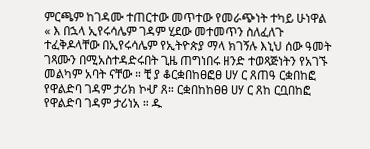ምርጫም ከገዳሙ ተጠርተው መጥተው የመራጭነት ተካይ ሁነዋል « እ በኋላ ኢየሩሳሌም ገዳም ሂደው መተመጥን ስለፈለጉ ተፈቅዶላቸው በኢየሩሳሌም የኢትዮጵያ ማላ ክገኝሉ እኒህ ሰው ዓመት ገጻሙን በሚአስተዳድሩበት ጊዜ ጠግነበሩ ዘንድ ተወጻጅነትን የአገኙ መልካም አባት ናቸው ። ቺ ያ ቆርቋበከፀፎፀ ሀሃ ር ጸጠዓ ርቋበከፎ የዋልድባ ገዳም ታሪክ ኮሇ ጸ። ርቋበከከፀፀ ሀሃ ር ጸከ ርቧበከፎ የዋልድባ ገዳም ታሪነአ ። ዱ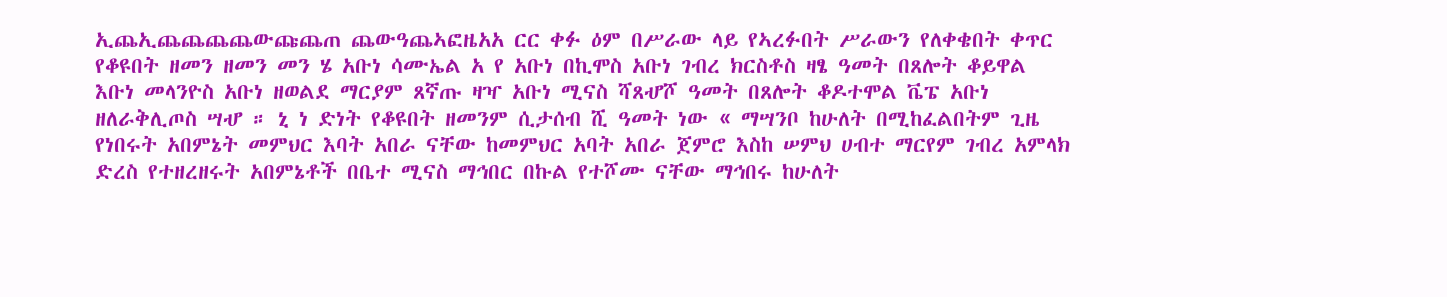ኢጨኢጨጨጨጨውጩጨጠ ጨውዓጨኣፎዜአአ ርር ቀፉ ዕም በሥራው ላይ የኣረፉበት ሥራውን የለቀቄበት ቀጥር የቆዩበት ዘመን ዘመን መን ሄ አቡነ ሳሙኤል አ የ አቡነ በኪሞስ አቡነ ገብረ ክርስቶስ ዛፄ ዓመት በጸሎት ቆይዋል እቡነ መላንዮስ አቡነ ዘወልደ ማርያም ጸኛጡ ዛዣ አቡነ ሚናስ ሻጸሇሾ ዓመት በጸሎት ቆዶተሞል ቬፔ አቡነ ዘለራቅሊጦስ ሣሇ ። ኒ ነ ድነት የቆዩበት ዘመንም ሲታሰብ ሺ ዓመት ነው « ማሣንቦ ከሁለት በሚከፈልበትም ጊዜ የነበሩት አበምኔት መምህር እባት አበራ ናቸው ከመምህር አባት አበራ ጀምሮ እስከ ሠምህ ሀብተ ማርየም ገብረ አምላክ ድረስ የተዘረዘሩት አበምኔቶች በቤተ ሚናስ ማኅበር በኩል የተሾሙ ናቸው ማኅበሩ ከሁለት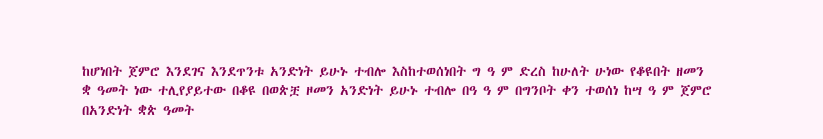ከሆነበት ጀምሮ እንደገና እንደጥንቱ አንድነት ይሁኑ ተብሎ እስከተወሰነበት ግ ዓ ም ድረስ ከሁለት ሁነው የቆዩበት ዘመን ቋ ዓመት ነው ተሊየያይተው በቆዩ በወጵቿ ዞመን አንድነት ይሁኑ ተብሎ በዓ ዓ ም በግንቦት ቀን ተወሰነ ከሣ ዓ ም ጀምሮ በአንድነት ቋጵ ዓመት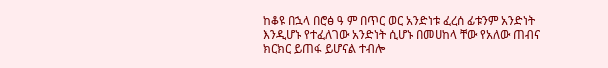ከቆዩ በኋላ በሮፅ ዓ ም በጥር ወር አንድነቱ ፈረሰ ፊቱንም አንድነት እንዲሆኑ የተፈለገው አንድነት ሲሆኑ በመሀከላ ቸው የአለው ጠብና ክርክር ይጠፋ ይሆናል ተብሎ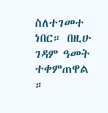ስለተገመተ ነበር። በዚሁ ገዳም ዓመት ተቀምጠዋል ።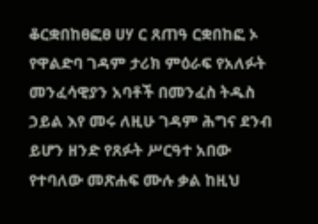ቆርቋበከፀፎፀ ሀሃ ር ጸጠዓ ርቋበከፎ ኦ የዋልድባ ገዳም ታሪክ ምዕራፍ የአለፉት መንፈሳዊያን አባቶች በመንፈስ ትዱስ ኃይል እየ መሩ ለዚሁ ገዳም ሕግና ደንብ ይሆን ዘንድ የጸፉት ሥርዓተ አበው የተባለው መጽሐፍ ሙሉ ቃል ከዚህ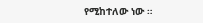የሚከተለው ነው ።